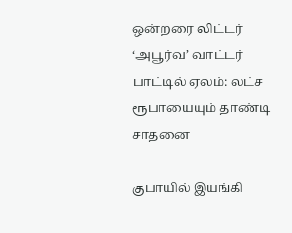ஒன்றரை லிட்டர் ‘அபூர்வ’ வாட்டர் பாட்டில் ஏலம்: லட்ச ரூபாயையும் தாண்டி சாதனை

குபாயில் இயங்கி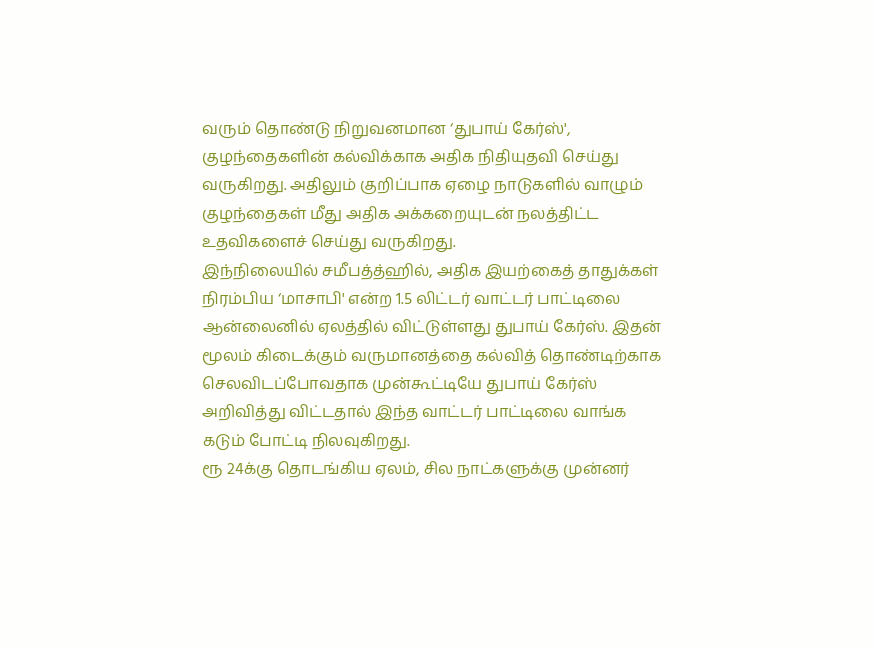வரும் தொண்டு நிறுவனமான ‘துபாய் கேர்ஸ்', குழந்தைகளின் கல்விக்காக அதிக நிதியுதவி செய்து வருகிறது. அதிலும் குறிப்பாக ஏழை நாடுகளில் வாழும் குழந்தைகள் மீது அதிக அக்கறையுடன் நலத்திட்ட உதவிகளைச் செய்து வருகிறது.
இந்நிலையில் சமீபத்த்ஹில், அதிக இயற்கைத் தாதுக்கள் நிரம்பிய ‘மாசாபி' என்ற 1.5 லிட்டர் வாட்டர் பாட்டிலை ஆன்லைனில் ஏலத்தில் விட்டுள்ளது துபாய் கேர்ஸ். இதன் மூலம் கிடைக்கும் வருமானத்தை கல்வித் தொண்டிற்காக செலவிடப்போவதாக முன்கூட்டியே துபாய் கேர்ஸ் அறிவித்து விட்டதால் இந்த வாட்டர் பாட்டிலை வாங்க கடும் போட்டி நிலவுகிறது.
ரூ 24க்கு தொடங்கிய ஏலம், சில நாட்களுக்கு முன்னர்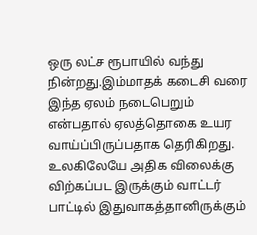ஒரு லட்ச ரூபாயில் வந்து நின்றது.இம்மாதக் கடைசி வரை இந்த ஏலம் நடைபெறும் என்பதால் ஏலத்தொகை உயர வாய்ப்பிருப்பதாக தெரிகிறது.
உலகிலேயே அதிக விலைக்கு விற்கப்பட இருக்கும் வாட்டர் பாட்டில் இதுவாகத்தானிருக்கும்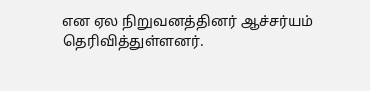என ஏல நிறுவனத்தினர் ஆச்சர்யம் தெரிவித்துள்ளனர்.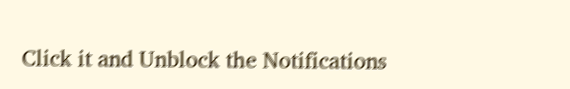Click it and Unblock the Notifications